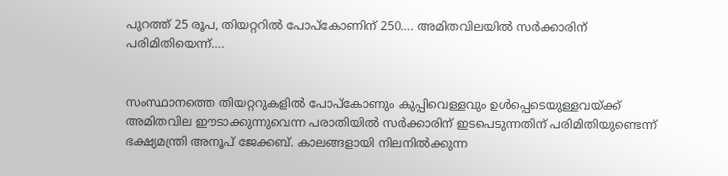പുറത്ത് 25 രൂപ, തിയറ്ററിൽ പോപ്കോണിന് 250…. അമിതവിലയിൽ സർക്കാരിന് പരിമിതിയെന്ന്….


സംസ്ഥാനത്തെ തിയറ്ററുകളിൽ പോപ്കോണും കുപ്പിവെള്ളവും ഉൾപ്പെടെയുള്ളവയ്ക്ക് അമിതവില ഈടാക്കുന്നുവെന്ന പരാതിയിൽ സർക്കാരിന് ഇടപെടുന്നതിന് പരിമിതിയുണ്ടെന്ന് ഭക്ഷ്യമന്ത്രി അനൂപ് ജേക്കബ്. കാലങ്ങളായി നിലനിൽക്കുന്ന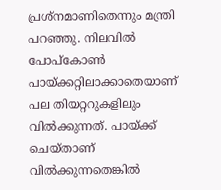പ്രശ്നമാണിതെന്നും മന്ത്രി പറഞ്ഞു. നിലവിൽ പോപ്കോൺ പായ്ക്കറ്റിലാക്കാതെയാണ് പല തിയറ്ററുകളിലും വിൽക്കുന്നത്. പായ്ക്ക് ചെയ്താണ് വിൽക്കുന്നതെങ്കിൽ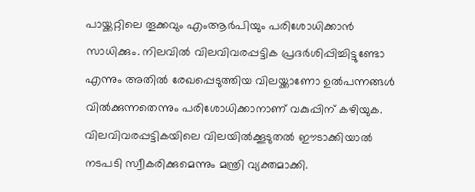പായ്ക്കറ്റിലെ തൂക്കവും എംആർപിയും പരിശോധിക്കാൻ സാധിക്കും. നിലവിൽ വിലവിവരപ്പട്ടിക പ്രദർശിപ്പിച്ചിട്ടുണ്ടോ എന്നും അതിൽ രേഖപ്പെടുത്തിയ വിലയ്ക്കാണോ ഉൽപന്നങ്ങൾ വിൽക്കുന്നതെന്നും പരിശോധിക്കാനാണ് വകുപ്പിന് കഴിയുക. വിലവിവരപ്പട്ടികയിലെ വിലയിൽക്കൂടുതൽ ഈടാക്കിയാൽ നടപടി സ്വീകരിക്കുമെന്നും മന്ത്രി വ്യക്തമാക്കി.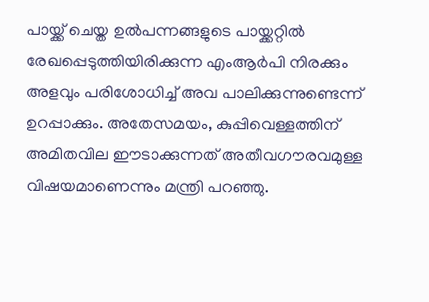പായ്ക്ക് ചെയ്ത ഉൽപന്നങ്ങളുടെ പായ്ക്കറ്റിൽ രേഖപ്പെടുത്തിയിരിക്കുന്ന എംആർപി നിരക്കും അളവും പരിശോധിച്ച് അവ പാലിക്കുന്നുണ്ടെന്ന് ഉറപ്പാക്കും. അതേസമയം, കുപ്പിവെള്ളത്തിന് അമിതവില ഈടാക്കുന്നത് അതീവഗൗരവമുള്ള വിഷയമാണെന്നും മന്ത്രി പറഞ്ഞു.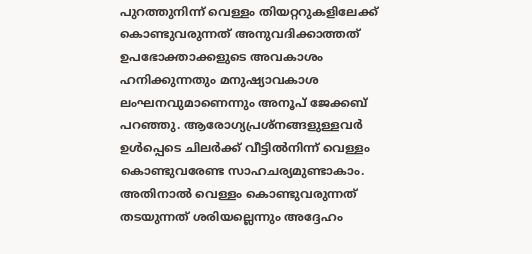പുറത്തുനിന്ന് വെള്ളം തിയറ്ററുകളിലേക്ക് കൊണ്ടുവരുന്നത് അനുവദിക്കാത്തത് ഉപഭോക്താക്കളുടെ അവകാശം ഹനിക്കുന്നതും മനുഷ്യാവകാശ ലംഘനവുമാണെന്നും അനൂപ് ജേക്കബ് പറഞ്ഞു. ആരോഗ്യപ്രശ്നങ്ങളുള്ളവർ ഉൾപ്പെടെ ചിലർക്ക് വീട്ടിൽനിന്ന് വെള്ളം കൊണ്ടുവരേണ്ട സാഹചര്യമുണ്ടാകാം. അതിനാൽ വെള്ളം കൊണ്ടുവരുന്നത് തടയുന്നത് ശരിയല്ലെന്നും അദ്ദേഹം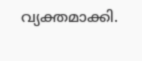വ്യക്തമാക്കി.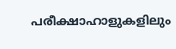പരീക്ഷാഹാളുകളിലും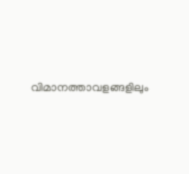വിമാനത്താവളങ്ങളിലും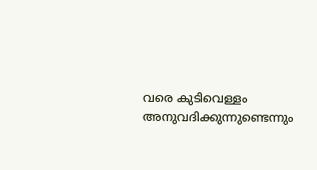വരെ കുടിവെള്ളം അനുവദിക്കുന്നുണ്ടെന്നും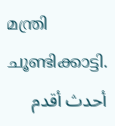മന്ത്രി ചൂണ്ടിക്കാട്ടി.
أحدث أقدم